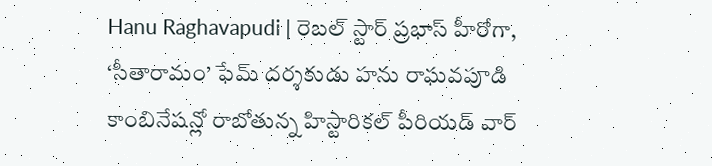Hanu Raghavapudi | రెబల్ స్టార్ ప్రభాస్ హీరోగా, ‘సీతారామం’ ఫేమ్ దర్శకుడు హను రాఘవపూడి కాంబినేషన్లో రాబోతున్న హిస్టారికల్ పీరియడ్ వార్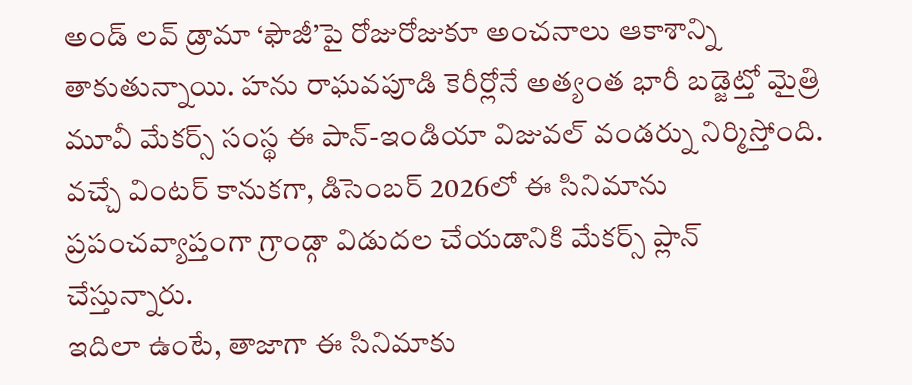అండ్ లవ్ డ్రామా ‘ఫౌజీ’పై రోజురోజుకూ అంచనాలు ఆకాశాన్ని తాకుతున్నాయి. హను రాఘవపూడి కెరీర్లోనే అత్యంత భారీ బడ్జెట్తో మైత్రి మూవీ మేకర్స్ సంస్థ ఈ పాన్-ఇండియా విజువల్ వండర్ను నిర్మిస్తోంది. వచ్చే వింటర్ కానుకగా, డిసెంబర్ 2026లో ఈ సినిమాను ప్రపంచవ్యాప్తంగా గ్రాండ్గా విడుదల చేయడానికి మేకర్స్ ప్లాన్ చేస్తున్నారు.
ఇదిలా ఉంటే, తాజాగా ఈ సినిమాకు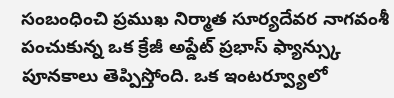సంబంధించి ప్రముఖ నిర్మాత సూర్యదేవర నాగవంశీ పంచుకున్న ఒక క్రేజీ అప్డేట్ ప్రభాస్ ఫ్యాన్స్కు పూనకాలు తెప్పిస్తోంది. ఒక ఇంటర్వ్యూలో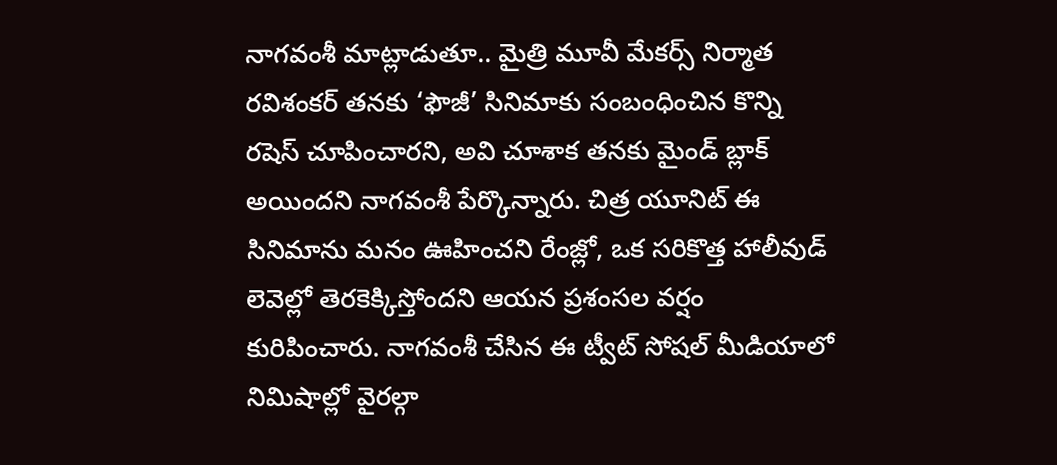నాగవంశీ మాట్లాడుతూ.. మైత్రి మూవీ మేకర్స్ నిర్మాత రవిశంకర్ తనకు ‘ఫౌజీ’ సినిమాకు సంబంధించిన కొన్ని రషెస్ చూపించారని, అవి చూశాక తనకు మైండ్ బ్లాక్ అయిందని నాగవంశీ పేర్కొన్నారు. చిత్ర యూనిట్ ఈ సినిమాను మనం ఊహించని రేంజ్లో, ఒక సరికొత్త హాలీవుడ్ లెవెల్లో తెరకెక్కిస్తోందని ఆయన ప్రశంసల వర్షం కురిపించారు. నాగవంశీ చేసిన ఈ ట్వీట్ సోషల్ మీడియాలో నిమిషాల్లో వైరల్గా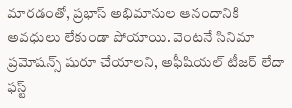మారడంతో, ప్రభాస్ అభిమానుల ఆనందానికి అవధులు లేకుండా పోయాయి. వెంటనే సినిమా ప్రమోషన్స్ షురూ చేయాలని, అఫీషియల్ టీజర్ లేదా ఫస్ట్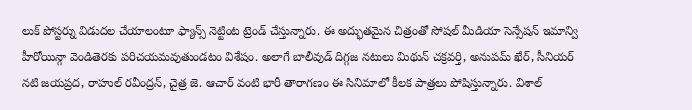లుక్ పోస్టర్ను విడుదల చేయాలంటూ ఫ్యాన్స్ నెట్టింట ట్రెండ్ చేస్తున్నారు. ఈ అద్భుతమైన చిత్రంతో సోషల్ మీడియా సెన్సేషన్ ఇమాన్వి హీరోయిన్గా వెండితెరకు పరిచయమవుతుండటం విశేషం. అలాగే బాలీవుడ్ దిగ్గజ నటులు మిథున్ చక్రవర్తి, అనుపమ్ ఖేర్, సీనియర్ నటి జయప్రద, రాహుల్ రవీంద్రన్, చైత్ర జె. ఆచార్ వంటి భారీ తారాగణం ఈ సినిమాలో కీలక పాత్రలు పోషిస్తున్నారు. విశాల్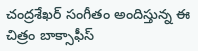చంద్రశేఖర్ సంగీతం అందిస్తున్న ఈ చిత్రం బాక్సాఫీస్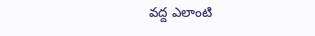వద్ద ఎలాంటి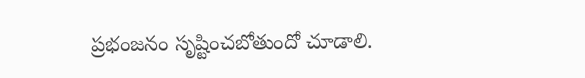ప్రభంజనం సృష్టించబోతుందో చూడాలి.